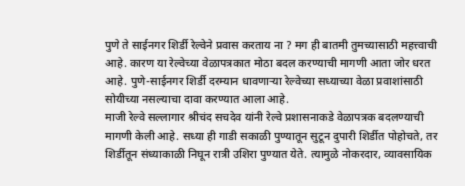पुणे ते साईनगर शिर्डी रेल्वेने प्रवास करताय ना ? मग ही बातमी तुमच्यासाठी महत्त्वाची आहे. कारण या रेल्वेच्या वेळापत्रकात मोठा बदल करण्याची मागणी आता जोर धरत आहे. पुणे-साईनगर शिर्डी दरम्यान धावणाऱ्या रेल्वेच्या सध्याच्या वेळा प्रवाशांसाठी सोयीच्या नसल्याचा दावा करण्यात आला आहे.
माजी रेल्वे सल्लागार श्रीचंद सचदेव यांनी रेल्वे प्रशासनाकडे वेळापत्रक बदलण्याची मागणी केली आहे. सध्या ही गाडी सकाळी पुण्यातून सुटून दुपारी शिर्डीत पोहोचते, तर शिर्डीतून संध्याकाळी निघून रात्री उशिरा पुण्यात येते. त्यामुळे नोकरदार, व्यावसायिक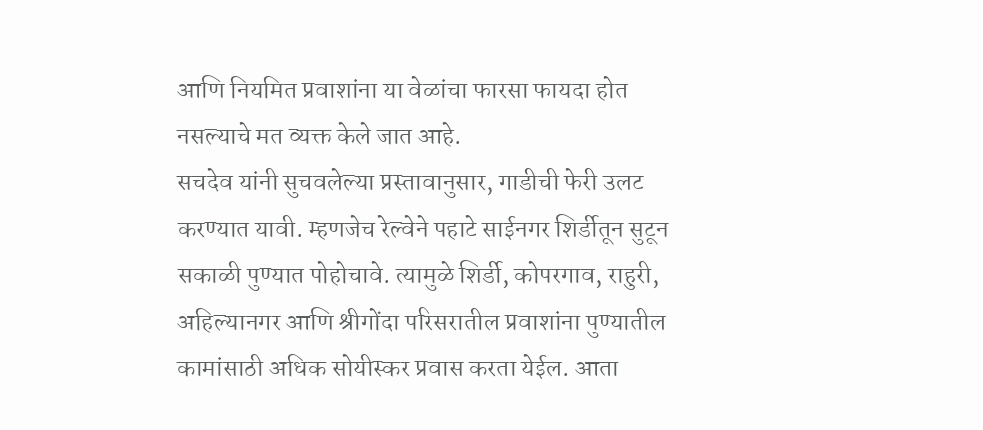आणि नियमित प्रवाशांना या वेळांचा फारसा फायदा होत नसल्याचे मत व्यक्त केले जात आहे.
सचदेव यांनी सुचवलेल्या प्रस्तावानुसार, गाडीची फेरी उलट करण्यात यावी. म्हणजेच रेल्वेने पहाटे साईनगर शिर्डीतून सुटून सकाळी पुण्यात पोहोचावे. त्यामुळे शिर्डी, कोपरगाव, राहुरी, अहिल्यानगर आणि श्रीगोंदा परिसरातील प्रवाशांना पुण्यातील कामांसाठी अधिक सोयीस्कर प्रवास करता येईल. आता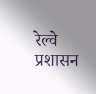रेल्वे प्रशासन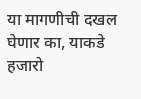या मागणीची दखल घेणार का, याकडे हजारो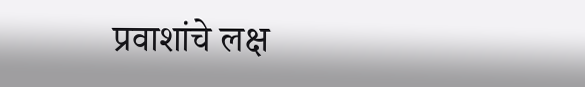प्रवाशांचे लक्ष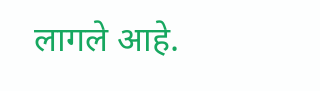लागले आहे.